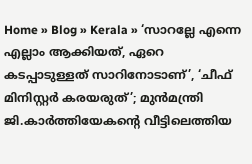Home » Blog » Kerala » ‘സാറല്ലേ എന്നെ എല്ലാം ആക്കിയത്, ഏറെ കടപ്പാടുള്ളത് സാറിനോടാണ്’, ‘ചീഫ് മിനിസ്റ്റര്‍ കരയരുത്’; മുൻമന്ത്രി ജി.കാർത്തിയേകന്റെ വീട്ടിലെത്തിയ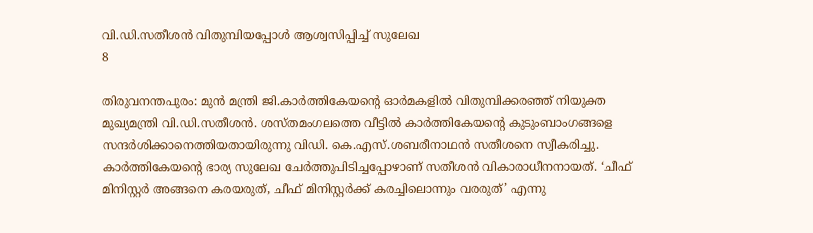വി.ഡി.സതീശൻ വിതുമ്പിയപ്പോൾ ആശ്വസിപ്പിച്ച് സുലേഖ
8

തിരുവനന്തപുരം: മുന്‍ മന്ത്രി ജി.കാര്‍ത്തികേയന്റെ ഓർമകളിൽ വിതുമ്പിക്കരഞ്ഞ് നിയുക്ത മുഖ്യമന്ത്രി വി.ഡി.സതീശന്‍. ശസ്തമംഗലത്തെ വീട്ടിൽ കാർത്തികേയന്റെ കുടുംബാംഗങ്ങളെ സന്ദർശിക്കാനെത്തിയതായിരുന്നു വിഡി. കെ.എസ്.ശബരീനാഥന്‍ സതീശനെ സ്വീകരിച്ചു. കാര്‍ത്തികേയന്റെ ഭാര്യ സുലേഖ ചേര്‍ത്തുപിടിച്ചപ്പോഴാണ് സതീശൻ വികാരാധീനനായത്. ‘ചീഫ് മിനിസ്റ്റര്‍ അങ്ങനെ കരയരുത്, ചീഫ് മിനിസ്റ്റര്‍ക്ക് കരച്ചിലൊന്നും വരരുത്’ എന്നു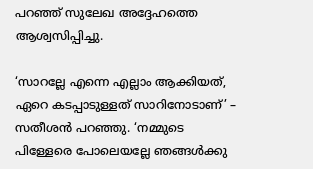പറഞ്ഞ് സുലേഖ അദ്ദേഹത്തെ ആശ്വസിപ്പിച്ചു.

‘സാറല്ലേ എന്നെ എല്ലാം ആക്കിയത്, ഏറെ കടപ്പാടുള്ളത് സാറിനോടാണ്’ – സതീശന്‍ പറഞ്ഞു. ‘നമ്മുടെ പിള്ളേരെ പോലെയല്ലേ ഞങ്ങള്‍ക്കു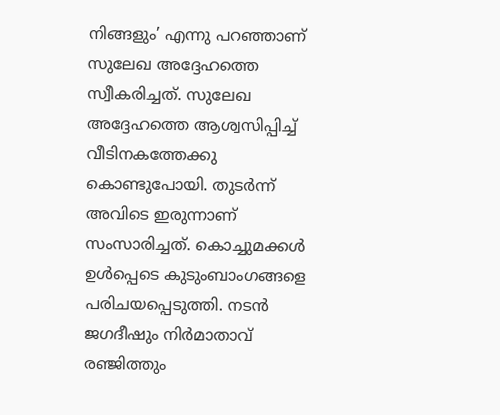നിങ്ങളും’ എന്നു പറഞ്ഞാണ് സുലേഖ അദ്ദേഹത്തെ സ്വീകരിച്ചത്. സുലേഖ അദ്ദേഹത്തെ ആശ്വസിപ്പിച്ച് വീടിനകത്തേക്കു കൊണ്ടുപോയി. തുടര്‍ന്ന് അവിടെ ഇരുന്നാണ് സംസാരിച്ചത്. കൊച്ചുമക്കള്‍ ഉള്‍പ്പെടെ കുടുംബാംഗങ്ങളെ പരിചയപ്പെടുത്തി. നടൻ ജഗദീഷും നിർമാതാവ് രഞ്ജിത്തും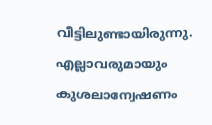വീട്ടിലുണ്ടായിരുന്നു. എല്ലാവരുമായും കുശലാന്വേഷണം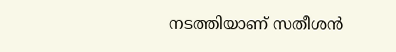നടത്തിയാണ് സതീശന്‍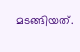മടങ്ങിയത്.